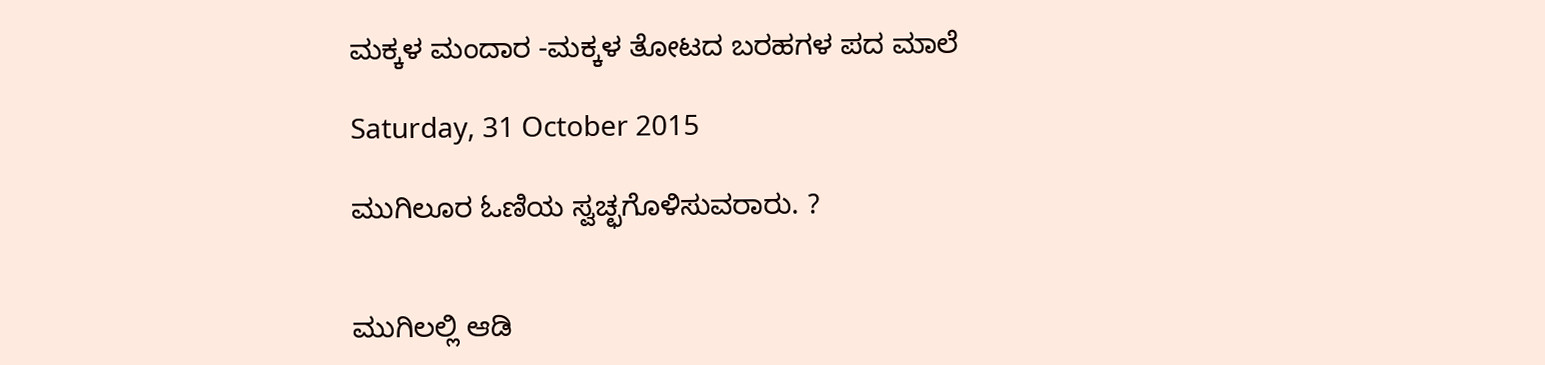ಮಕ್ಕಳ ಮಂದಾರ -ಮಕ್ಕಳ ತೋಟದ ಬರಹಗಳ ಪದ ಮಾಲೆ

Saturday, 31 October 2015

ಮುಗಿಲೂರ ಓಣಿಯ ಸ್ವಚ್ಛಗೊಳಿಸುವರಾರು. ?


ಮುಗಿಲಲ್ಲಿ ಆಡಿ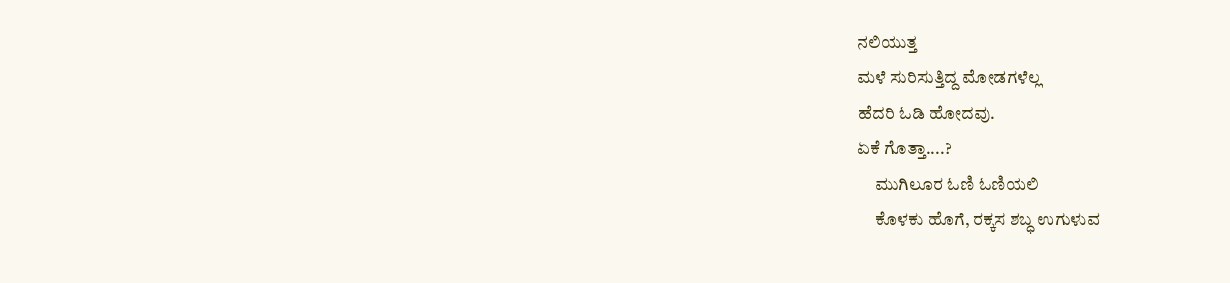ನಲಿಯುತ್ತ
ಮಳೆ ಸುರಿಸುತ್ತಿದ್ದ ಮೋಡಗಳೆಲ್ಲ
ಹೆದರಿ ಓಡಿ ಹೋದವು.
ಏಕೆ ಗೊತ್ತಾ....?
     ಮುಗಿಲೂರ ಓಣಿ ಓಣಿಯಲಿ
     ಕೊಳಕು ಹೊಗೆ, ರಕ್ಕಸ ಶಬ್ಧ ಉಗುಳುವ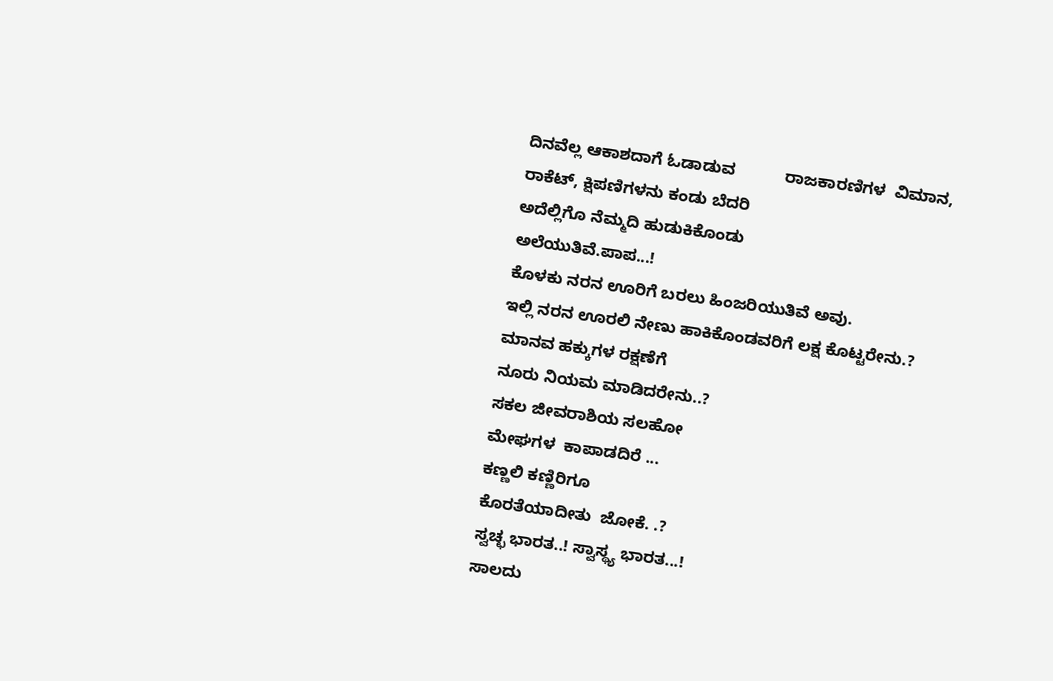ದಿನವೆಲ್ಲ ಆಕಾಶದಾಗೆ ಓಡಾಡುವ           ರಾಜಕಾರಣಿಗಳ  ವಿಮಾನ,
ರಾಕೆಟ್, ಕ್ಷಿಪಣಿಗಳನು ಕಂಡು ಬೆದರಿ
ಅದೆಲ್ಲಿಗೊ ನೆಮ್ಮದಿ ಹುಡುಕಿಕೊಂಡು
ಅಲೆಯುತಿವೆ.ಪಾಪ...!
ಕೊಳಕು ನರನ ಊರಿಗೆ ಬರಲು ಹಿಂಜರಿಯುತಿವೆ ಅವು.
ಇಲ್ಲಿ ನರನ ಊರಲಿ ನೇಣು ಹಾಕಿಕೊಂಡವರಿಗೆ ಲಕ್ಷ ಕೊಟ್ಟರೇನು.?
ಮಾನವ ಹಕ್ಕುಗಳ ರಕ್ಷಣೆಗೆ
ನೂರು ನಿಯಮ ಮಾಡಿದರೇನು..?
ಸಕಲ ಜೀವರಾಶಿಯ ಸಲಹೋ
ಮೇಘಗಳ  ಕಾಪಾಡದಿರೆ ...
ಕಣ್ಣಲಿ ಕಣ್ಣಿರಿಗೂ
ಕೊರತೆಯಾದೀತು  ಜೋಕೆ. .?
ಸ್ವಚ್ಛ ಭಾರತ..! ಸ್ವಾಸ್ಥ್ಯ ಭಾರತ...!
ಸಾಲದು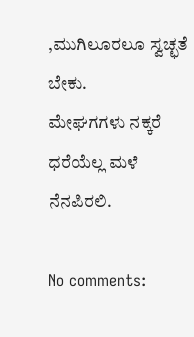,ಮುಗಿಲೂರಲೂ ಸ್ವಚ್ಛತೆ ಬೇಕು.
ಮೇಘಗಗಳು ನಕ್ಕರೆ
ಧರೆಯೆಲ್ಲ ಮಳೆ ನೆನಪಿರಲಿ.

No comments: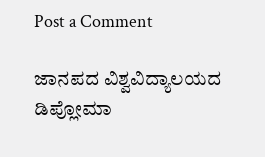Post a Comment

ಜಾನಪದ ವಿಶ್ವವಿದ್ಯಾಲಯದ ಡಿಪ್ಲೋಮಾ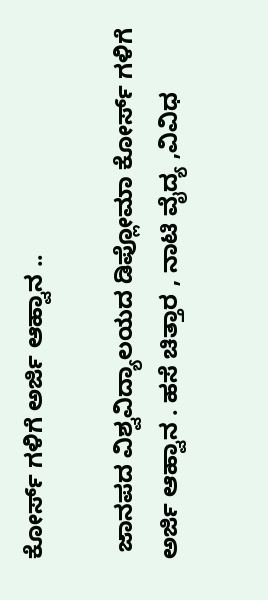ಕೋರ್ಸ್ ಗಳಿಗೆ ಅರ್ಜಿ ಆಹ್ವಾನ ..

 ಜಾನಪದ ವಿಶ್ವವಿದ್ಯಾಲಯದ ಡಿಪ್ಲೋಮಾ ಕೋರ್ಸ್ ಗಳಿಗೆ ಅರ್ಜಿ ಆಹ್ವಾನ . ಹಸೆ ಚಿತ್ತಾರ , ನಾಟಿ ವೈದ್ಯ ,ವಿವಿಧ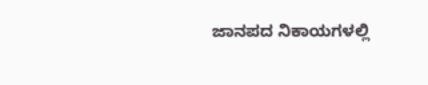ಜಾನಪದ ನಿಕಾಯಗಳಲ್ಲಿ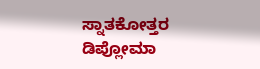ಸ್ನಾತಕೋತ್ತರ ಡಿಪ್ಲೋಮಾ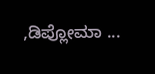,ಡಿಪ್ಲೋಮಾ ...